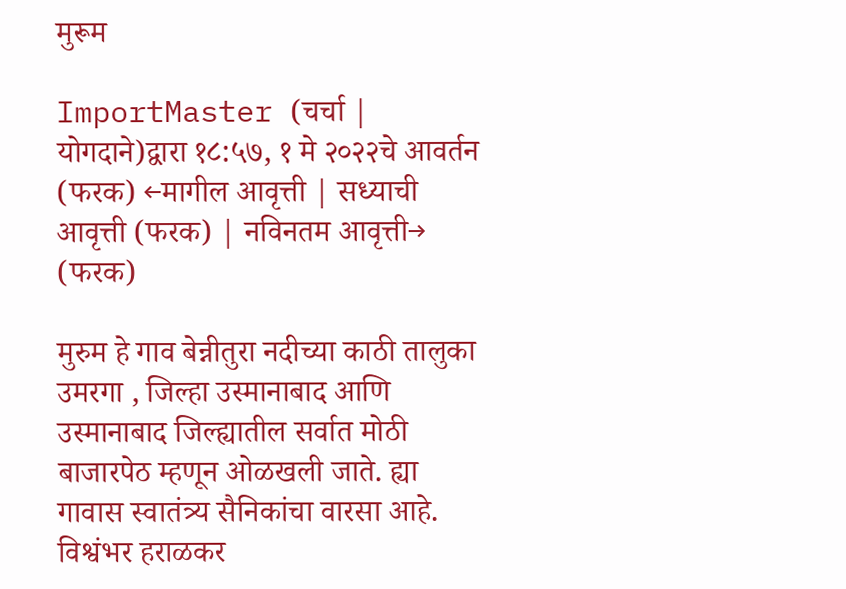मुरूम

ImportMaster (चर्चा | योगदाने)द्वारा १८:५७, १ मे २०२२चे आवर्तन
(फरक) ←मागील आवृत्ती | सध्याची आवृत्ती (फरक) | नविनतम आवृत्ती→ (फरक)

मुरुम हे गाव बेन्नीतुरा नदीच्या काठी तालुका उमरगा , जिल्हा उस्मानाबाद आणि उस्मानाबाद जिल्ह्यातील सर्वात मोठी बाजारपेठ म्हणून ओळखली जाते. ह्या गावास स्वातंत्र्य सैनिकांचा वारसा आहे. विश्वंभर हराळकर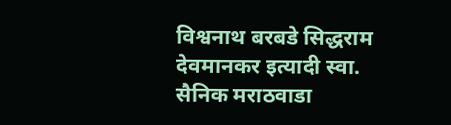विश्वनाथ बरबडे सिद्धराम देवमानकर इत्यादी स्वा. सैनिक मराठवाडा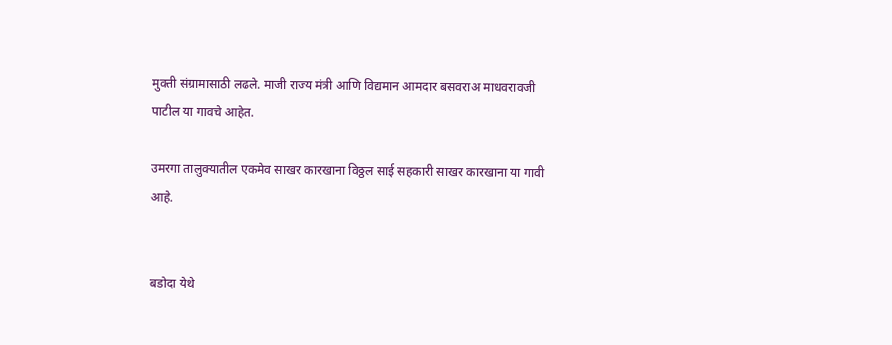मुक्ती संग्रामासाठी लढले. माजी राज्य मंत्री आणि विद्यमान आमदार बसवराअ माधवरावजी पाटील या गावचे आहेत.

उमरगा तालुक्यातील एकमेव साखर कारखाना विठ्ठल साई सहकारी साखर कारखाना या गावी आहे.


बडोदा येथे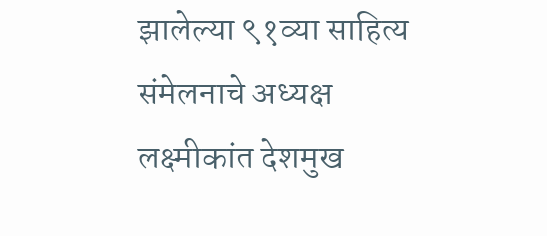झालेल्या ९१व्या साहित्य संमेलनाचे अध्यक्ष लक्ष्मीकांत देशमुख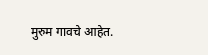मुरुम गावचे आहेत.